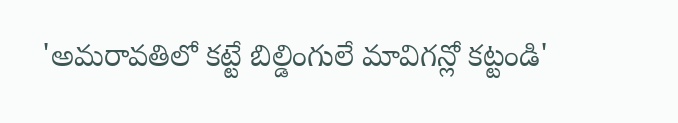'అమరావతిలో కట్టే బిల్డింగులే మావిగన్లో కట్టండి'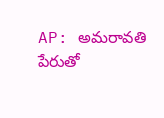AP: అమరావతి పేరుతో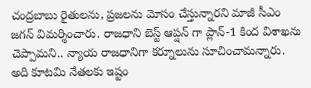చంద్రబాబు రైతులను, ప్రజలను మోసం చేస్తున్నారని మాజీ సీఎం జగన్ విమర్శించారు. రాజధాని బెస్ట్ ఆప్షన్ గా ప్లాన్-1 కింద విశాఖను చెప్పామని.. న్యాయ రాజధానిగా కర్నూలును సూచించామన్నారు. అది కూటమి నేతలకు ఇష్టం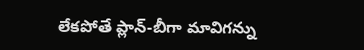లేకపోతే ప్లాన్-బీగా మావిగన్ను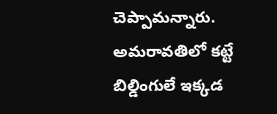చెప్పామన్నారు. అమరావతిలో కట్టే బిల్డింగులే ఇక్కడ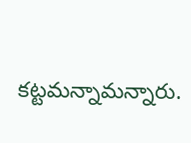కట్టమన్నామన్నారు.